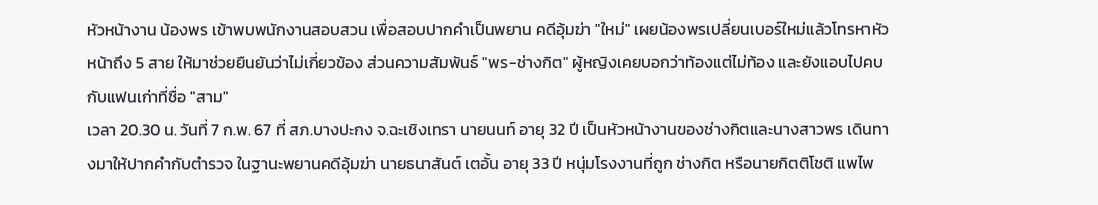หัวหน้างาน น้องพร เข้าพบพนักงานสอบสวน เพื่อสอบปากคำเป็นพยาน คดีอุ้มฆ่า "ใหม่" เผยน้องพรเปลี่ยนเบอร์ใหม่แล้วโทรหาหัวหน้าถึง 5 สาย ให้มาช่วยยืนยันว่าไม่เกี่ยวข้อง ส่วนความสัมพันธ์ "พร-ช่างกิต" ผู้หญิงเคยบอกว่าท้องแต่ไม่ท้อง และยังแอบไปคบกับแฟนเก่าที่ชื่อ "สาม"
เวลา 20.30 น. วันที่ 7 ก.พ. 67 ที่ สภ.บางปะกง จ.ฉะเชิงเทรา นายนนท์ อายุ 32 ปี เป็นหัวหน้างานของช่างกิตและนางสาวพร เดินทางมาให้ปากคำกับตำรวจ ในฐานะพยานคดีอุ้มฆ่า นายธนาสันต์ เตอั้น อายุ 33 ปี หนุ่มโรงงานที่ถูก ช่างกิต หรือนายกิตติโชติ แพไพ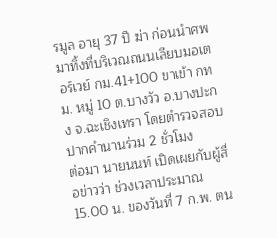รมูล อายุ 37 ปี ฆ่า ก่อนนำศพมาทิ้งที่บริเวณถนนเลียบมอเตอร์เวย์ กม.41+100 ขาเข้า กทม. หมู่ 10 ต.บางวัว อ.บางปะกง จ.ฉะเชิงเทรา โดยตำรวจสอบปากคำนานร่วม 2 ชั่วโมง
ต่อมา นายนนท์ เปิดเผยกับผู้สื่อข่าวว่า ช่วงเวลาประมาณ 15.00 น. ของวันที่ 7 ก.พ. ตน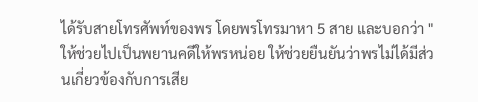ได้รับสายโทรศัพท์ของพร โดยพรโทรมาหา 5 สาย และบอกว่า "ให้ช่วยไปเป็นพยานคดีให้พรหน่อย ให้ช่วยยืนยันว่าพรไม่ได้มีส่วนเกี่ยวข้องกับการเสีย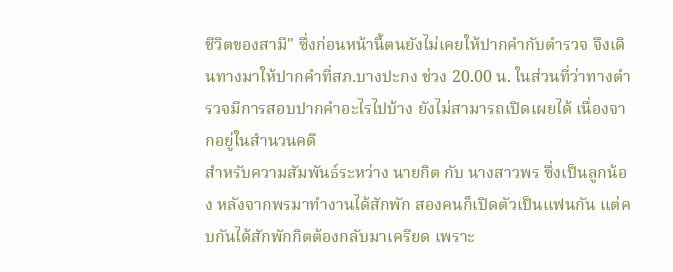ชีวิตของสามี" ซึ่งก่อนหน้านี้ตนยังไม่เคยให้ปากคำกับตำรวจ จึงเดินทางมาให้ปากคำที่สภ.บางปะกง ช่วง 20.00 น. ในส่วนที่ว่าทางตำรวจมีการสอบปากคำอะไรไปบ้าง ยังไม่สามารถเปิดเผยได้ เนื่องจากอยู่ในสำนวนคดี
สำหรับความสัมพันธ์ระหว่าง นายกิต กับ นางสาวพร ซึ่งเป็นลูกน้อง หลังจากพรมาทำงานได้สักพัก สองคนก็เปิดตัวเป็นแฟนกัน แต่คบกันได้สักพักกิตต้องกลับมาเครียด เพราะ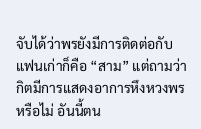จับได้ว่าพรยังมีการติดต่อกับแฟนเก่าก็คือ “สาม” แต่ถามว่ากิตมีการแสดงอาการหึงหวงพรหรือไม่ อันนี้ตน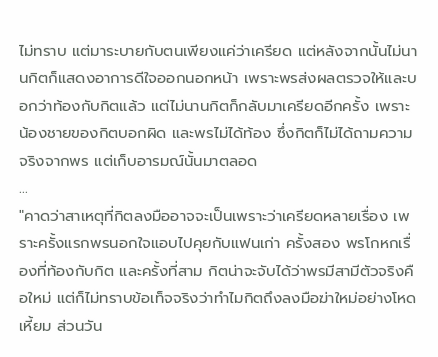ไม่ทราบ แต่มาระบายกับตนเพียงแค่ว่าเครียด แต่หลังจากนั้นไม่นานกิตก็แสดงอาการดีใจออกนอกหน้า เพราะพรส่งผลตรวจให้และบอกว่าท้องกับกิตแล้ว แต่ไม่นานกิตก็กลับมาเครียดอีกครั้ง เพราะน้องชายของกิตบอกผิด และพรไม่ได้ท้อง ซึ่งกิตก็ไม่ได้ถามความจริงจากพร แต่เก็บอารมณ์นั้นมาตลอด
...
"คาดว่าสาเหตุที่กิตลงมืออาจจะเป็นเพราะว่าเครียดหลายเรื่อง เพราะครั้งแรกพรนอกใจแอบไปคุยกับแฟนเก่า ครั้งสอง พรโกหกเรื่องที่ท้องกับกิต และครั้งที่สาม กิตน่าจะจับได้ว่าพรมีสามีตัวจริงคือใหม่ แต่ก็ไม่ทราบข้อเท็จจริงว่าทำไมกิตถึงลงมือฆ่าใหม่อย่างโหดเหี้ยม ส่วนวัน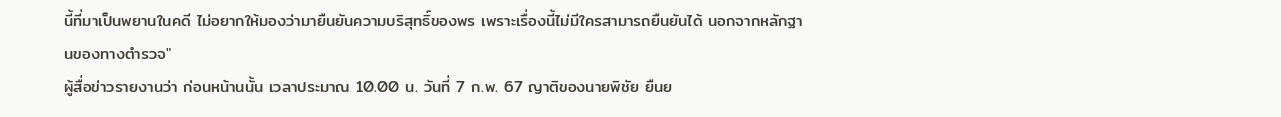นี้ที่มาเป็นพยานในคดี ไม่อยากให้มองว่ามายืนยันความบริสุทธิ์ของพร เพราะเรื่องนี้ไม่มีใครสามารถยืนยันได้ นอกจากหลักฐานของทางตำรวจ"
ผู้สื่อข่าวรายงานว่า ก่อนหน้านนั้น เวลาประมาณ 10.00 น. วันที่ 7 ก.พ. 67 ญาติของนายพิชัย ยืนย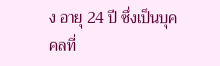ง อายุ 24 ปี ซึ่งเป็นบุคคลที่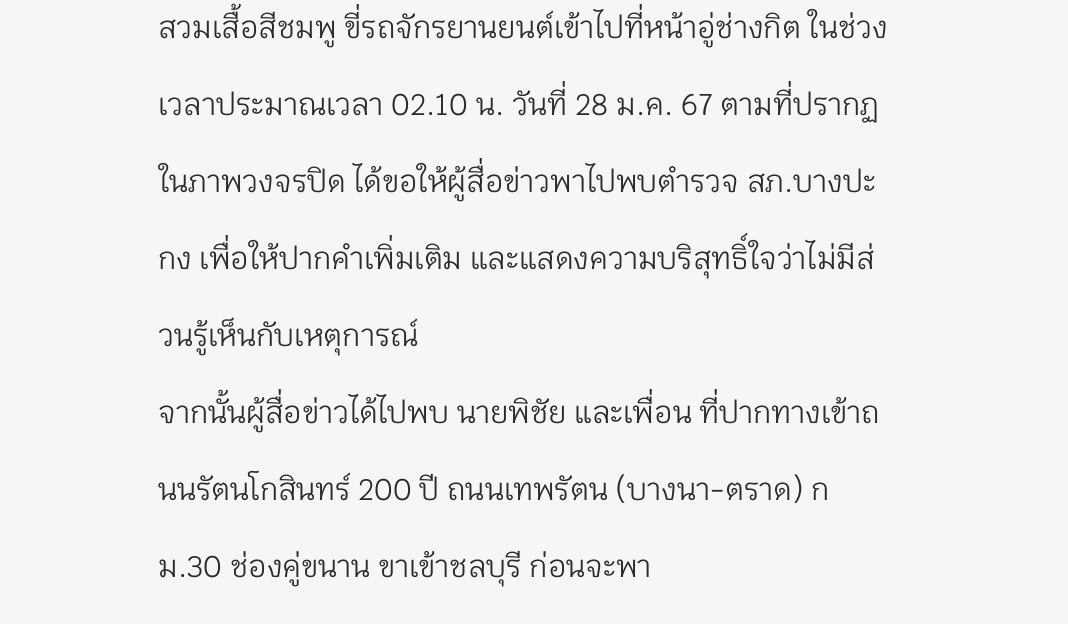สวมเสื้อสีชมพู ขี่รถจักรยานยนต์เข้าไปที่หน้าอู่ช่างกิต ในช่วงเวลาประมาณเวลา 02.10 น. วันที่ 28 ม.ค. 67 ตามที่ปรากฏในภาพวงจรปิด ได้ขอให้ผู้สื่อข่าวพาไปพบตำรวจ สภ.บางปะกง เพื่อให้ปากคำเพิ่มเติม และแสดงความบริสุทธิ์ใจว่าไม่มีส่วนรู้เห็นกับเหตุการณ์
จากนั้นผู้สื่อข่าวได้ไปพบ นายพิชัย และเพื่อน ที่ปากทางเข้าถนนรัตนโกสินทร์ 200 ปี ถนนเทพรัตน (บางนา-ตราด) กม.30 ช่องคู่ขนาน ขาเข้าชลบุรี ก่อนจะพา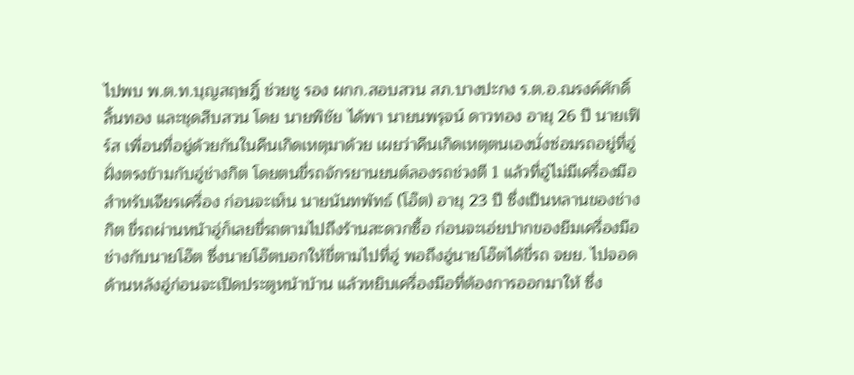ไปพบ พ.ต.ท.บุญสฤษฎิ์ ช่วยชู รอง ผกก.สอบสวน สภ.บางปะกง ร.ต.อ.ณรงค์ศักดิ์ ลิ้นทอง และชุดสืบสวน โดย นายพิชัย ได้พา นายนพรุจน์ ดาวทอง อายุ 26 ปี นายเฟิร์ส เพื่อนที่อยู่ด้วยกันในคืนเกิดเหตุมาด้วย เผยว่าคืนเกิดเหตุตนเองนั่งซ่อมรถอยู่ที่อู่ฝั่งตรงข้ามกับอู่ช่างกิต โดยตนขี่รถจักรยานยนต์ลองรถช่วงตี 1 แล้วที่อู่ไม่มีเครื่องมือสำหรับเจียรเครื่อง ก่อนจะเห็น นายนันทพัทธ์ (โอ๊ต) อายุ 23 ปี ซึ่งเป็นหลานของช่างกิต ขี่รถผ่านหน้าอู่ก็เลยขี่รถตามไปถึงร้านสะดวกซื้อ ก่อนจะเอ่ยปากของยืมเครื่องมือช่างกับนายโอ๊ต ซึ่งนายโอ๊ตบอกให้ขี่ตามไปที่อู่ พอถึงอู่นายโอ๊ตได้ขี่รถ จยย. ไปจอดด้านหลังอู่ก่อนจะเปิดประตูหน้าบ้าน แล้วหยิบเครื่องมือที่ต้องการออกมาให้ ซึ่ง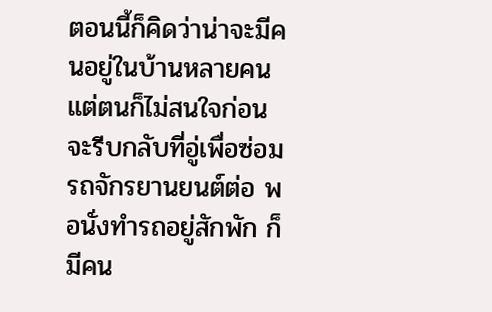ตอนนี้ก็คิดว่าน่าจะมีคนอยู่ในบ้านหลายคนแต่ตนก็ไม่สนใจก่อนจะรีบกลับที่อู่เพื่อซ่อมรถจักรยานยนต์ต่อ พอนั่งทำรถอยู่สักพัก ก็มีคน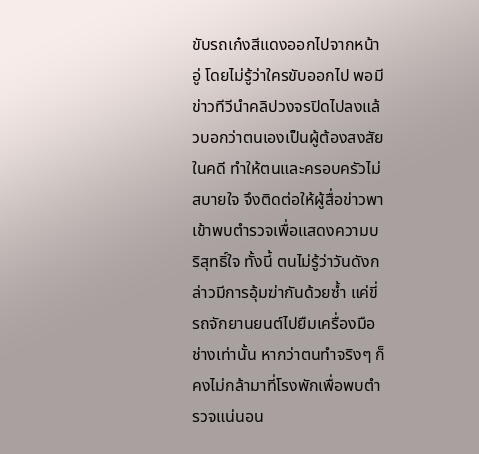ขับรถเก๋งสีแดงออกไปจากหน้าอู่ โดยไม่รู้ว่าใครขับออกไป พอมีข่าวทีวีนำคลิปวงจรปิดไปลงแล้วบอกว่าตนเองเป็นผู้ต้องสงสัยในคดี ทำให้ตนและครอบครัวไม่สบายใจ จึงติดต่อให้ผู้สื่อข่าวพาเข้าพบตำรวจเพื่อแสดงความบริสุทธิ์ใจ ทั้งนี้ ตนไม่รู้ว่าวันดังกล่าวมีการอุ้มฆ่ากันด้วยซ้ำ แค่ขี่รถจักยานยนต์ไปยืมเครื่องมือช่างเท่านั้น หากว่าตนทำจริงๆ ก็คงไม่กล้ามาที่โรงพักเพื่อพบตำรวจแน่นอน